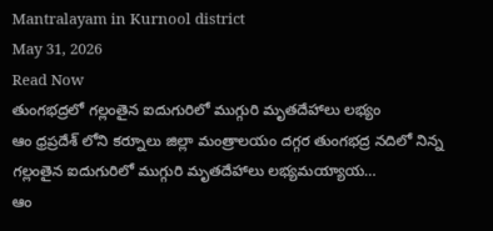Mantralayam in Kurnool district
May 31, 2026
Read Now
తుంగభద్రలో గల్లంతైన ఐదుగురిలో ముగ్గురి మృతదేహాలు లభ్యం
ఆం ధ్రప్రదేశ్ లోని కర్నూలు జిల్లా మంత్రాలయం దగ్గర తుంగభద్ర నదిలో నిన్న గల్లంతైన ఐదుగురిలో ముగ్గురి మృతదేహాలు లభ్యమయ్యాయ…
ఆం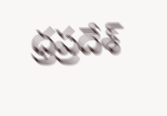ధ్రప్రదేశ్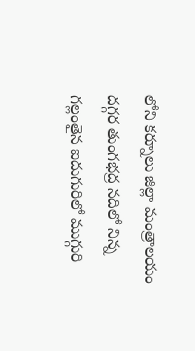లోని కర్నూలు జిల్లా మంత్రాలయం దగ్గర తుంగభద్ర నదిలో నిన్న గల్లంతైన ఐదుగురిలో ముగ్గురి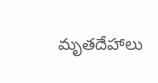మృతదేహాలు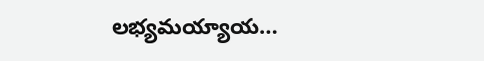లభ్యమయ్యాయ…